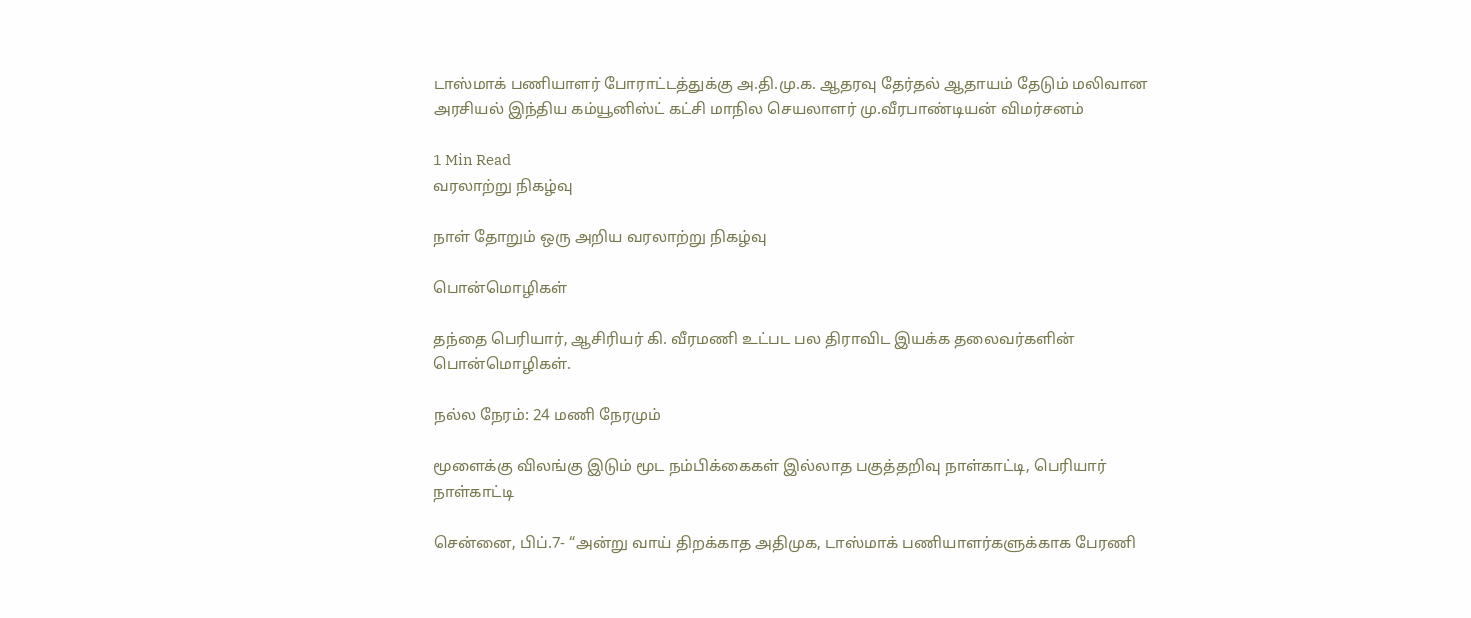டாஸ்மாக் பணியாளர் போராட்டத்துக்கு அ.தி.மு.க. ஆதரவு தேர்தல் ஆதாயம் தேடும் மலிவான அரசியல் இந்திய கம்யூனிஸ்ட் கட்சி மாநில செயலாளர் மு.வீரபாண்டியன் விமர்சனம்

1 Min Read
வரலாற்று நிகழ்வு

நாள் தோறும் ஒரு அறிய வரலாற்று நிகழ்வு

பொன்மொழிகள்

தந்தை பெரியார், ஆசிரியர் கி. வீரமணி உட்பட பல திராவிட இயக்க தலைவர்களின் பொன்மொழிகள்.

நல்ல நேரம்: 24 மணி நேரமும்

மூளைக்கு விலங்கு இடும் மூட நம்பிக்கைகள் இல்லாத பகுத்தறிவு நாள்காட்டி, பெரியார் நாள்காட்டி

சென்னை, பிப்.7- “அன்று வாய் திறக்காத அதிமுக, டாஸ்மாக் பணியாளர்களுக்காக பேரணி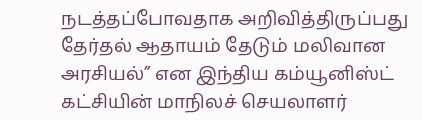நடத்தப்போவதாக அறிவித்திருப்பது தேர்தல் ஆதாயம் தேடும் மலிவான அரசியல்” என இந்திய கம்யூனிஸ்ட் கட்சியின் மாநிலச் செயலாளர்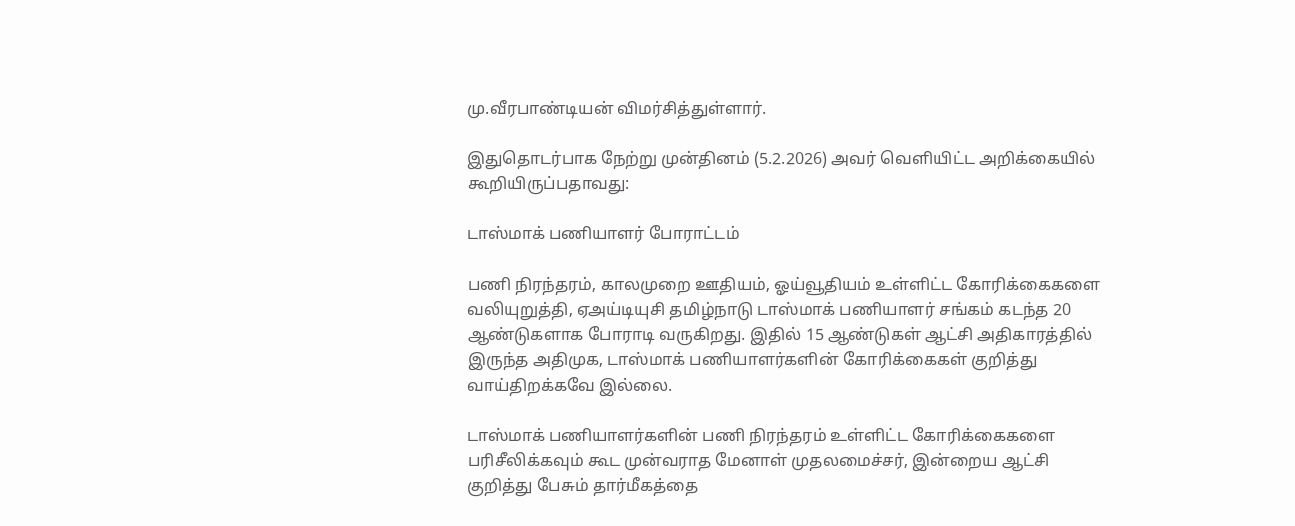மு.வீரபாண்டியன் விமர்சித்துள்ளார்.

இதுதொடர்பாக நேற்று முன்தினம் (5.2.2026) அவர் வெளியிட்ட அறிக்கையில் கூறியிருப்பதாவது:

டாஸ்மாக் பணியாளர் போராட்டம்

பணி நிரந்தரம், காலமுறை ஊதியம், ஓய்வூதியம் உள்ளிட்ட கோரிக்கைகளை வலியுறுத்தி, ஏஅய்டியுசி தமிழ்நாடு டாஸ்மாக் பணியாளர் சங்கம் கடந்த 20 ஆண்டுகளாக போராடி வருகிறது. இதில் 15 ஆண்டுகள் ஆட்சி அதிகாரத்தில் இருந்த அதிமுக, டாஸ்மாக் பணியாளர்களின் கோரிக்கைகள் குறித்து வாய்திறக்கவே இல்லை.

டாஸ்மாக் பணியாளர்களின் பணி நிரந்தரம் உள்ளிட்ட கோரிக்கைகளை பரிசீலிக்கவும் கூட முன்வராத மேனாள் முதலமைச்சர், இன்றைய ஆட்சி குறித்து பேசும் தார்மீகத்தை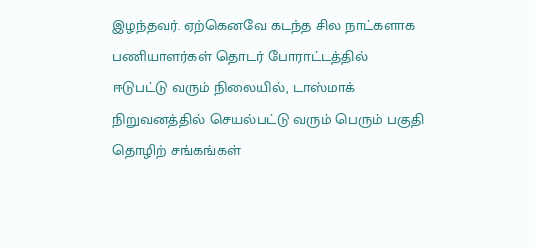இழந்தவர். ஏற்கெனவே கடந்த சில நாட்களாக பணியாளர்கள் தொடர் போராட்டத்தில் ஈடுபட்டு வரும் நிலையில், டாஸ்மாக் நிறுவனத்தில் செயல்பட்டு வரும் பெரும் பகுதி தொழிற் சங்கங்கள்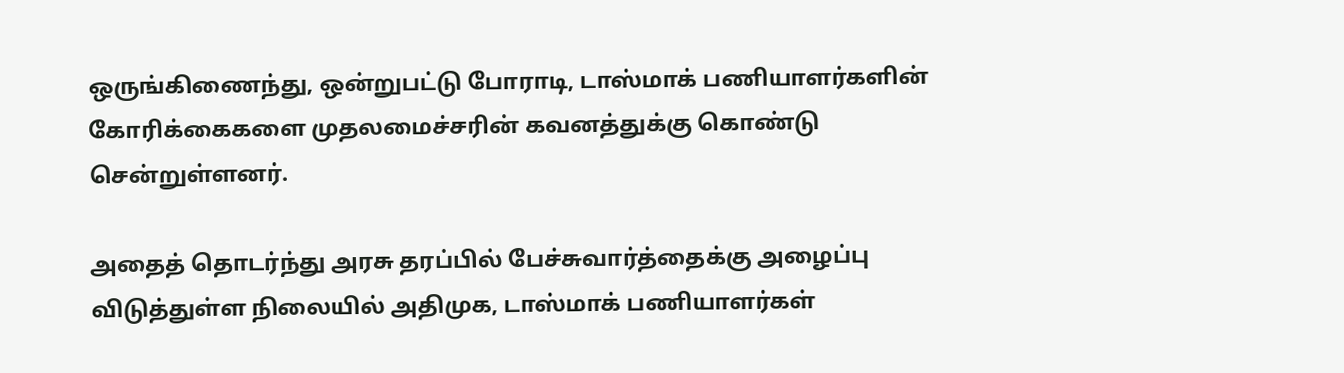ஒருங்கிணைந்து, ஒன்றுபட்டு போராடி, டாஸ்மாக் பணியாளர்களின் கோரிக்கைகளை முதலமைச்சரின் கவனத்துக்கு கொண்டு சென்றுள்ளனர்.

அதைத் தொடர்ந்து அரசு தரப்பில் பேச்சுவார்த்தைக்கு அழைப்பு விடுத்துள்ள நிலையில் அதிமுக, டாஸ்மாக் பணியாளர்கள்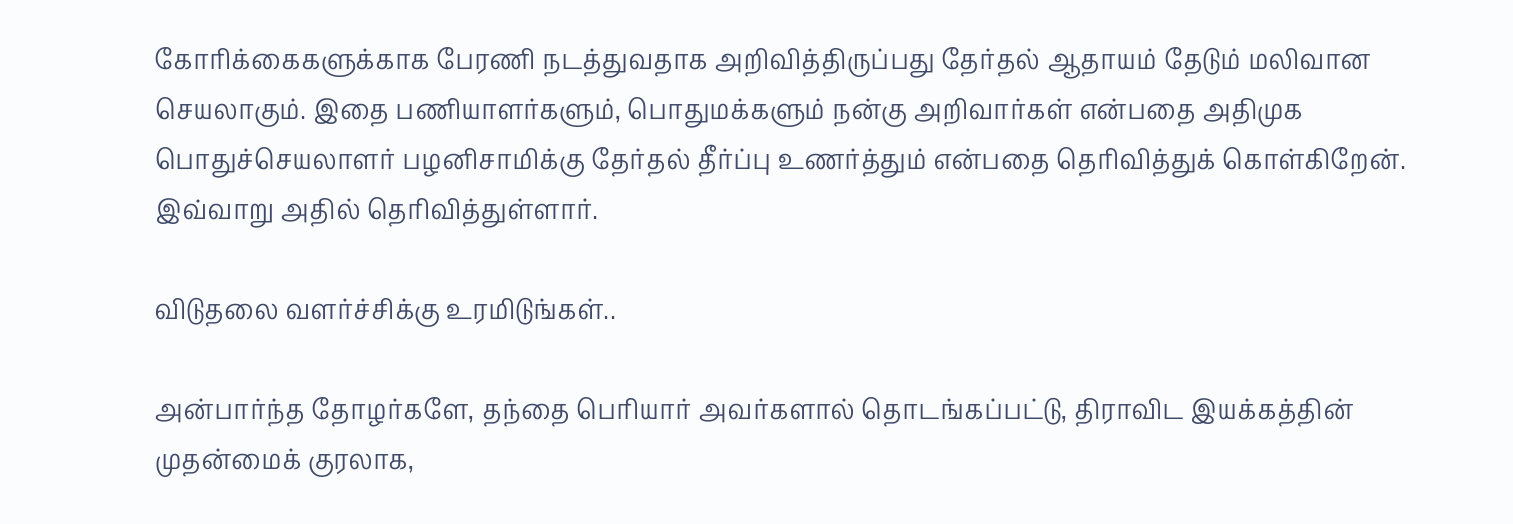கோரிக்கைகளுக்காக பேரணி நடத்துவதாக அறிவித்திருப்பது தேர்தல் ஆதாயம் தேடும் மலிவான செயலாகும். இதை பணியாளர்களும், பொதுமக்களும் நன்கு அறிவார்கள் என்பதை அதிமுக பொதுச்செயலாளர் பழனிசாமிக்கு தேர்தல் தீர்ப்பு உணர்த்தும் என்பதை தெரிவித்துக் கொள்கிறேன். இவ்வாறு அதில் தெரிவித்துள்ளார்.

விடுதலை வளர்ச்சிக்கு உரமிடுங்கள்..

அன்பார்ந்த தோழர்களே, தந்தை பெரியார் அவர்களால் தொடங்கப்பட்டு, திராவிட இயக்கத்தின் முதன்மைக் குரலாக,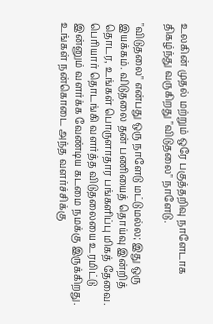உலகின் முதல் மற்றும் ஒரே பகுத்தறிவு நாளேடாக திகழ்ந்து வருகிறது "விடுதலை" நாளேடு.

"விடுதலை" என்பது ஒரு நாளேடு மட்டுமல்ல; இது ஒரு இயக்கம். விடுதலை தன் பணியைத் தொய்வு இன்றித் தொடர, உங்கள் பொருளாதார பங்களிப்பு மிகத் தேவை. பெரியார் தொடங்கி வளர்த்த விடுதலையை உரமிட்டு இன்னும் வளர்க்க வேண்டிய கடமை நமக்கு இருக்கிறது. உங்கள் நன்கொடை அந்த வளர்ச்சிக்கு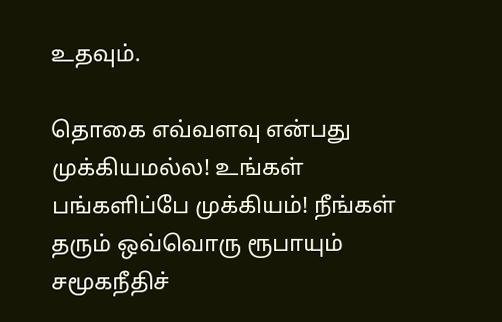உதவும்.

தொகை எவ்வளவு என்பது முக்கியமல்ல! உங்கள் பங்களிப்பே முக்கியம்! நீங்கள் தரும் ஒவ்வொரு ரூபாயும் சமூகநீதிச்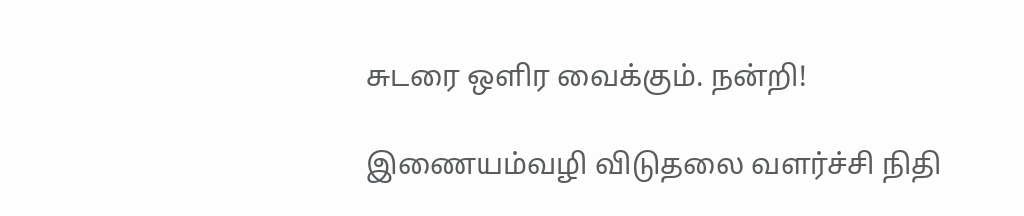சுடரை ஒளிர வைக்கும். நன்றி!

இணையம்வழி விடுதலை வளர்ச்சி நிதி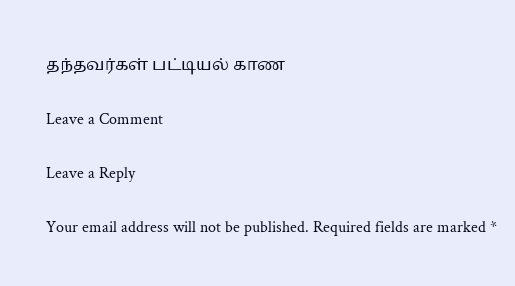தந்தவர்கள் பட்டியல் காண

Leave a Comment

Leave a Reply

Your email address will not be published. Required fields are marked *